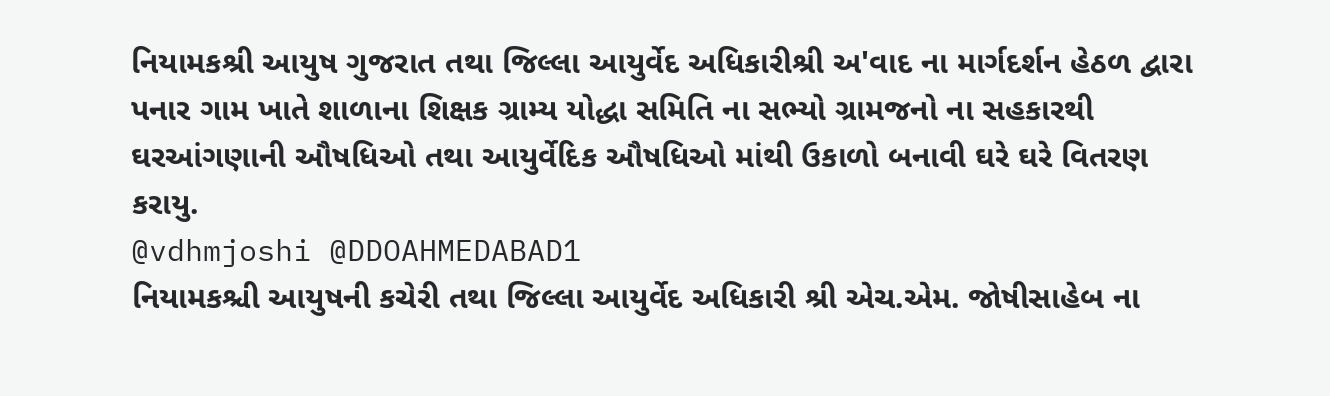નિયામકશ્રી આયુષ ગુજરાત તથા જિલ્લા આયુર્વેદ અધિકારીશ્રી અ'વાદ ના માર્ગદર્શન હેઠળ દ્વારા પનાર ગામ ખાતે શાળાના શિક્ષક ગ્રામ્ય યોદ્ધા સમિતિ ના સભ્યો ગ્રામજનો ના સહકારથી ઘરઆંગણાની ઔષધિઓ તથા આયુર્વેદિક ઔષધિઓ માંથી ઉકાળો બનાવી ઘરે ઘરે વિતરણ કરાયુ.
@vdhmjoshi @DDOAHMEDABAD1
નિયામકશ્ચી આયુષની કચેરી તથા જિલ્લા આયુર્વેદ અધિકારી શ્રી એચ.એમ. જોષીસાહેબ ના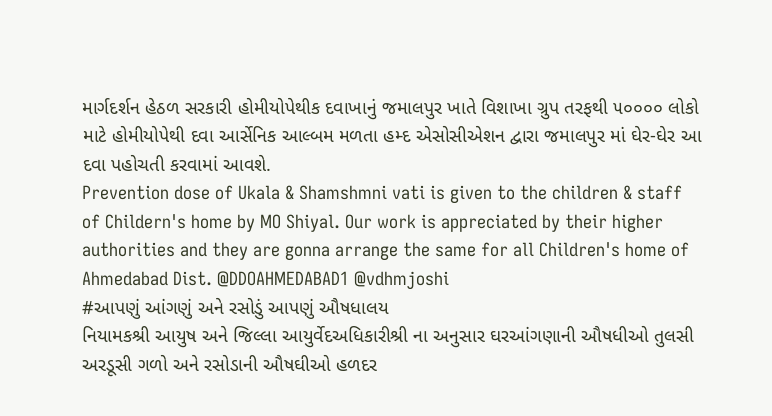માર્ગદર્શન હેઠળ સરકારી હોમીયોપેથીક દવાખાનું જમાલપુર ખાતે વિશાખા ગ્રુપ તરફથી ૫૦૦૦૦ લોકો માટે હોમીયોપેથી દવા આર્સેનિક આલ્બમ મળતા હમ્દ એસોસીએશન દ્વારા જમાલપુર માં ઘેર-ઘેર આ દવા પહોચતી કરવામાં આવશે.
Prevention dose of Ukala & Shamshmni vati is given to the children & staff of Childern's home by MO Shiyal. Our work is appreciated by their higher authorities and they are gonna arrange the same for all Children's home of Ahmedabad Dist. @DDOAHMEDABAD1 @vdhmjoshi
#આપણું આંગણું અને રસોડું આપણું ઔષધાલય
નિયામકશ્રી આયુષ અને જિલ્લા આયુર્વેદઅધિકારીશ્રી ના અનુસાર ઘરઆંગણાની ઔષધીઓ તુલસી અરડૂસી ગળો અને રસોડાની ઔષઘીઓ હળદર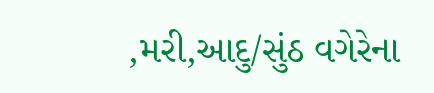,મરી,આદુ/સુંઠ વગેરેના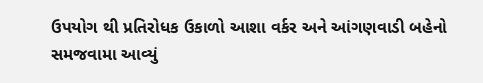ઉપયોગ થી પ્રતિરોધક ઉકાળો આશા વર્કર અને આંગણવાડી બહેનો સમજવામા આવ્યું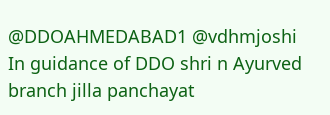@DDOAHMEDABAD1 @vdhmjoshi
In guidance of DDO shri n Ayurved branch jilla panchayat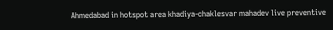Ahmedabad in hotspot area khadiya-chaklesvar mahadev live preventive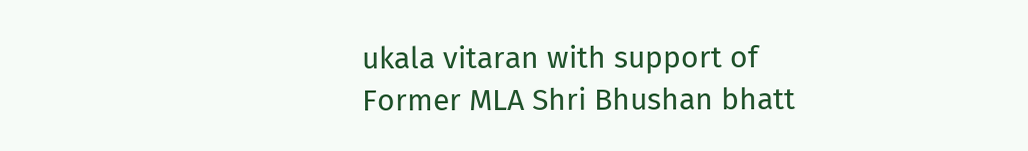ukala vitaran with support of Former MLA Shri Bhushan bhatt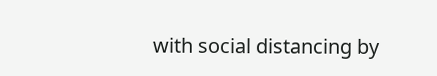with social distancing by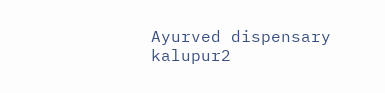Ayurved dispensary kalupur2